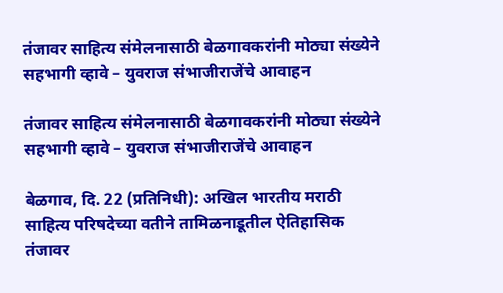तंजावर साहित्य संमेलनासाठी बेळगावकरांनी मोठ्या संख्येने सहभागी व्हावे – युवराज संभाजीराजेंचे आवाहन

तंजावर साहित्य संमेलनासाठी बेळगावकरांनी मोठ्या संख्येने सहभागी व्हावे – युवराज संभाजीराजेंचे आवाहन

बेळगाव, दि. 22 (प्रतिनिधी): अखिल भारतीय मराठी साहित्य परिषदेच्या वतीने तामिळनाडूतील ऐतिहासिक तंजावर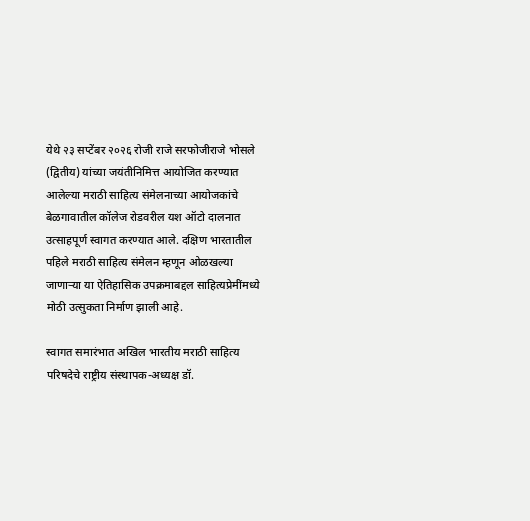येथे २३ सप्टेंबर २०२६ रोजी राजे सरफोजीराजे भोसले (द्वितीय) यांच्या जयंतीनिमित्त आयोजित करण्यात आलेल्या मराठी साहित्य संमेलनाच्या आयोजकांचे बेळगावातील कॉलेज रोडवरील यश ऑटो दालनात उत्साहपूर्ण स्वागत करण्यात आले. दक्षिण भारतातील पहिले मराठी साहित्य संमेलन म्हणून ओळखल्या जाणाऱ्या या ऐतिहासिक उपक्रमाबद्दल साहित्यप्रेमींमध्ये मोठी उत्सुकता निर्माण झाली आहे.

स्वागत समारंभात अखिल भारतीय मराठी साहित्य परिषदेचे राष्ट्रीय संस्थापक-अध्यक्ष डॉ.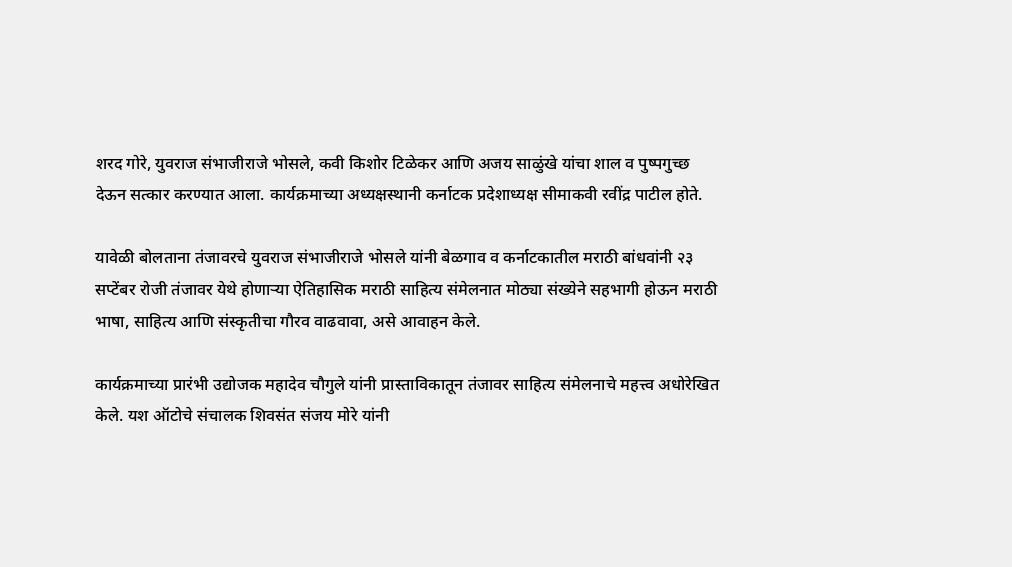शरद गोरे, युवराज संभाजीराजे भोसले, कवी किशोर टिळेकर आणि अजय साळुंखे यांचा शाल व पुष्पगुच्छ देऊन सत्कार करण्यात आला. कार्यक्रमाच्या अध्यक्षस्थानी कर्नाटक प्रदेशाध्यक्ष सीमाकवी रवींद्र पाटील होते.

यावेळी बोलताना तंजावरचे युवराज संभाजीराजे भोसले यांनी बेळगाव व कर्नाटकातील मराठी बांधवांनी २३ सप्टेंबर रोजी तंजावर येथे होणाऱ्या ऐतिहासिक मराठी साहित्य संमेलनात मोठ्या संख्येने सहभागी होऊन मराठी भाषा, साहित्य आणि संस्कृतीचा गौरव वाढवावा, असे आवाहन केले.

कार्यक्रमाच्या प्रारंभी उद्योजक महादेव चौगुले यांनी प्रास्ताविकातून तंजावर साहित्य संमेलनाचे महत्त्व अधोरेखित केले. यश ऑटोचे संचालक शिवसंत संजय मोरे यांनी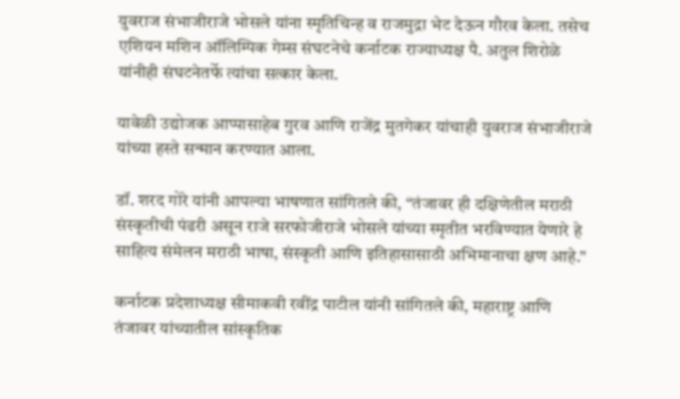युवराज संभाजीराजे भोसले यांना स्मृतिचिन्ह व राजमुद्रा भेट देऊन गौरव केला. तसेच एशियन मशिन ऑलिम्पिक गेम्स संघटनेचे कर्नाटक राज्याध्यक्ष पै. अतुल शिरोळे यांनीही संघटनेतर्फे त्यांचा सत्कार केला.

यावेळी उद्योजक आप्पासाहेब गुरव आणि राजेंद्र मुतगेकर यांचाही युवराज संभाजीराजे यांच्या हस्ते सन्मान करण्यात आला.

डॉ. शरद गोरे यांनी आपल्या भाषणात सांगितले की, “तंजावर ही दक्षिणेतील मराठी संस्कृतीची पंढरी असून राजे सरफोजीराजे भोसले यांच्या स्मृतीत भरविण्यात येणारे हे साहित्य संमेलन मराठी भाषा, संस्कृती आणि इतिहासासाठी अभिमानाचा क्षण आहे.”

कर्नाटक प्रदेशाध्यक्ष सीमाकवी रवींद्र पाटील यांनी सांगितले की, महाराष्ट्र आणि तंजावर यांच्यातील सांस्कृतिक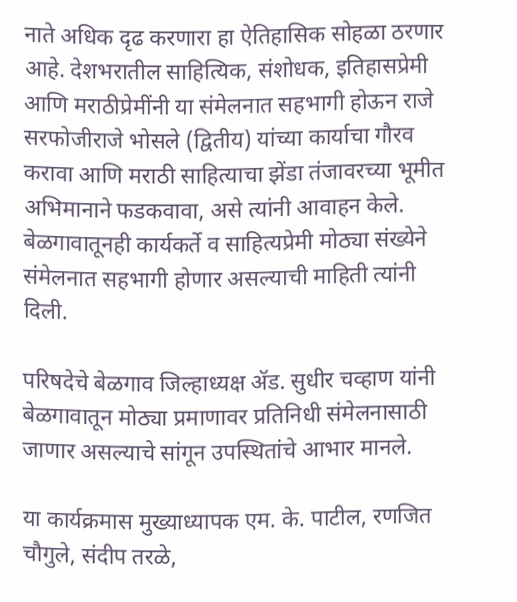नाते अधिक दृढ करणारा हा ऐतिहासिक सोहळा ठरणार आहे. देशभरातील साहित्यिक, संशोधक, इतिहासप्रेमी आणि मराठीप्रेमींनी या संमेलनात सहभागी होऊन राजे सरफोजीराजे भोसले (द्वितीय) यांच्या कार्याचा गौरव करावा आणि मराठी साहित्याचा झेंडा तंजावरच्या भूमीत अभिमानाने फडकवावा, असे त्यांनी आवाहन केले. बेळगावातूनही कार्यकर्ते व साहित्यप्रेमी मोठ्या संख्येने संमेलनात सहभागी होणार असल्याची माहिती त्यांनी दिली.

परिषदेचे बेळगाव जिल्हाध्यक्ष ॲड. सुधीर चव्हाण यांनी बेळगावातून मोठ्या प्रमाणावर प्रतिनिधी संमेलनासाठी जाणार असल्याचे सांगून उपस्थितांचे आभार मानले.

या कार्यक्रमास मुख्याध्यापक एम. के. पाटील, रणजित चौगुले, संदीप तरळे,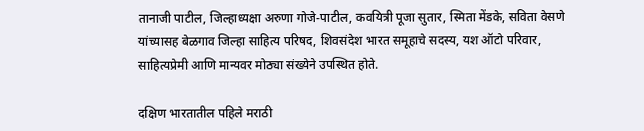तानाजी पाटील, जिल्हाध्यक्षा अरुणा गोजे-पाटील, कवयित्री पूजा सुतार, स्मिता मेंडके, सविता वेसणे यांच्यासह बेळगाव जिल्हा साहित्य परिषद, शिवसंदेश भारत समूहाचे सदस्य, यश ऑटो परिवार, साहित्यप्रेमी आणि मान्यवर मोठ्या संख्येने उपस्थित होते.

दक्षिण भारतातील पहिले मराठी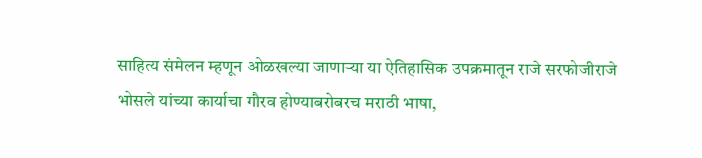साहित्य संमेलन म्हणून ओळखल्या जाणाऱ्या या ऐतिहासिक उपक्रमातून राजे सरफोजीराजे भोसले यांच्या कार्याचा गौरव होण्याबरोबरच मराठी भाषा,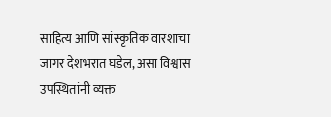साहित्य आणि सांस्कृतिक वारशाचा जागर देशभरात घडेल, असा विश्वास उपस्थितांनी व्यक्त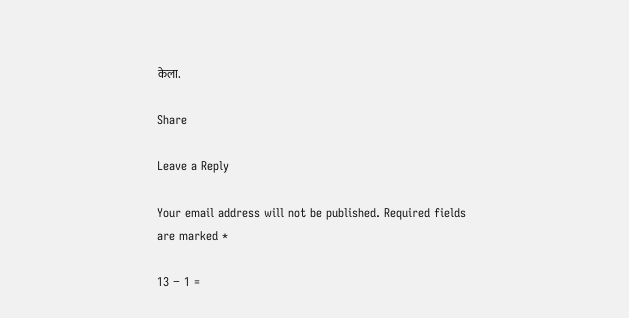केला.

Share

Leave a Reply

Your email address will not be published. Required fields are marked *

13 − 1 =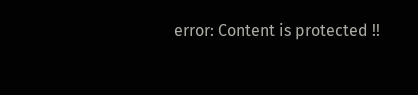error: Content is protected !!